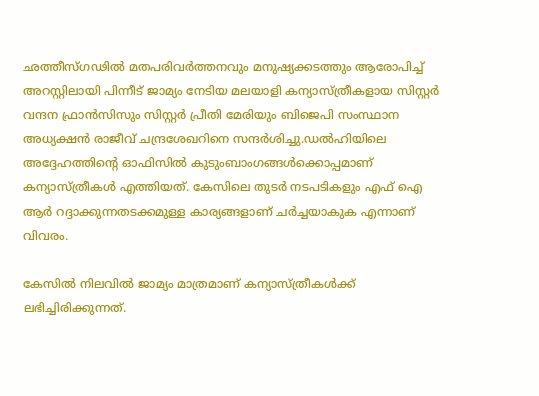ഛത്തീസ്ഗഢില്‍ മതപരിവർത്തനവും മനുഷ്യക്കടത്തും ആരോപിച്ച്‌ അറസ്റ്റിലായി പിന്നീട് ജാമ്യം നേടിയ മലയാളി കന്യാസ്ത്രീകളായ സിസ്റ്റർ വന്ദന ഫ്രാൻസിസും സിസ്റ്റർ പ്രീതി മേരിയും ബിജെപി സംസ്ഥാന അധ്യക്ഷൻ രാജീവ് ചന്ദ്രശേഖറിനെ സന്ദർശിച്ചു.ഡല്‍ഹിയിലെ അദ്ദേഹത്തിന്റെ ഓഫിസില്‍ കുടുംബാംഗങ്ങള്‍ക്കൊപ്പമാണ്‌ കന്യാസ്ത്രീകള്‍ എത്തിയത്. കേസിലെ തുടർ നടപടികളും എഫ് ഐ ആർ റദ്ദാക്കുന്നതടക്കമുള്ള കാര്യങ്ങളാണ് ചർച്ചയാകുക എന്നാണ് വിവരം.

കേസില്‍ നിലവില്‍ ജാമ്യം മാത്രമാണ് കന്യാസ്ത്രീകള്‍ക്ക് ലഭിച്ചിരിക്കുന്നത്.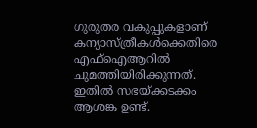ഗുരുതര വകുപ്പുകളാണ് കന്യാസ്ത്രീകള്‍ക്കെതിരെ എഫ്‌ഐആറില്‍ ചുമത്തിയിരിക്കുന്നത്. ഇതില്‍ സഭയ്ക്കടക്കം ആശങ്ക ഉണ്ട്.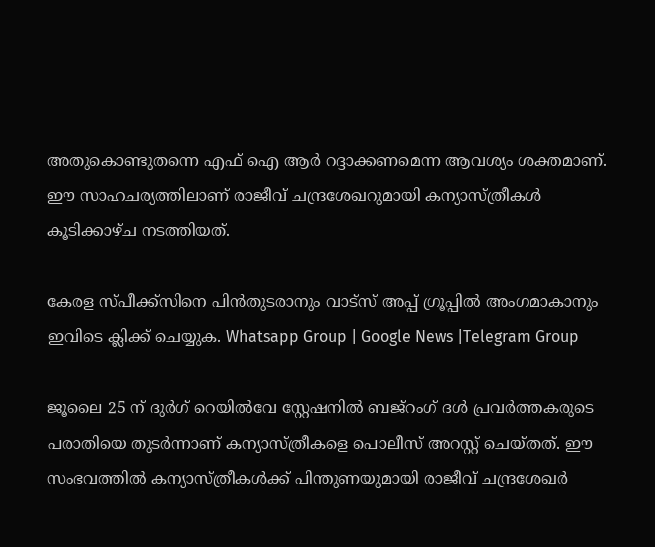അതുകൊണ്ടുതന്നെ എഫ് ഐ ആർ റദ്ദാക്കണമെന്ന ആവശ്യം ശക്തമാണ്. ഈ സാഹചര്യത്തിലാണ് രാജീവ് ചന്ദ്രശേഖറുമായി കന്യാസ്ത്രീകള്‍ കൂടിക്കാഴ്ച നടത്തിയത്.

കേരള സ്പീക്ക്സിനെ പിൻതുടരാനും വാട്സ് അപ്പ് ഗ്രൂപ്പിൽ അംഗമാകാനും ഇവിടെ ക്ലിക്ക് ചെയ്യുക. Whatsapp Group | Google News |Telegram Group

ജൂലൈ 25 ന് ദുർഗ് റെയില്‍വേ സ്റ്റേഷനില്‍ ബജ്റംഗ് ദള്‍ പ്രവർത്തകരുടെ പരാതിയെ തുടർന്നാണ് കന്യാസ്ത്രീകളെ പൊലീസ് അറസ്റ്റ് ചെയ്തത്. ഈ സംഭവത്തില്‍ കന്യാസ്ത്രീകള്‍ക്ക് പിന്തുണയുമായി രാജീവ് ചന്ദ്രശേഖർ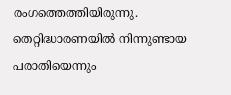രംഗത്തെത്തിയിരുന്നു. തെറ്റിദ്ധാരണയില്‍ നിന്നുണ്ടായ പരാതിയെന്നും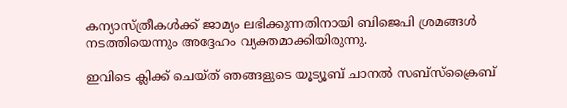കന്യാസ്ത്രീകള്‍ക്ക് ജാമ്യം ലഭിക്കുന്നതിനായി ബിജെപി ശ്രമങ്ങള്‍ നടത്തിയെന്നും അദ്ദേഹം വ്യക്തമാക്കിയിരുന്നു.

ഇവിടെ ക്ലിക്ക് ചെയ്ത് ഞങ്ങളുടെ യൂട്യൂബ് ചാനൽ സബ്സ്ക്രൈബ്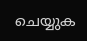ചെയ്യുക